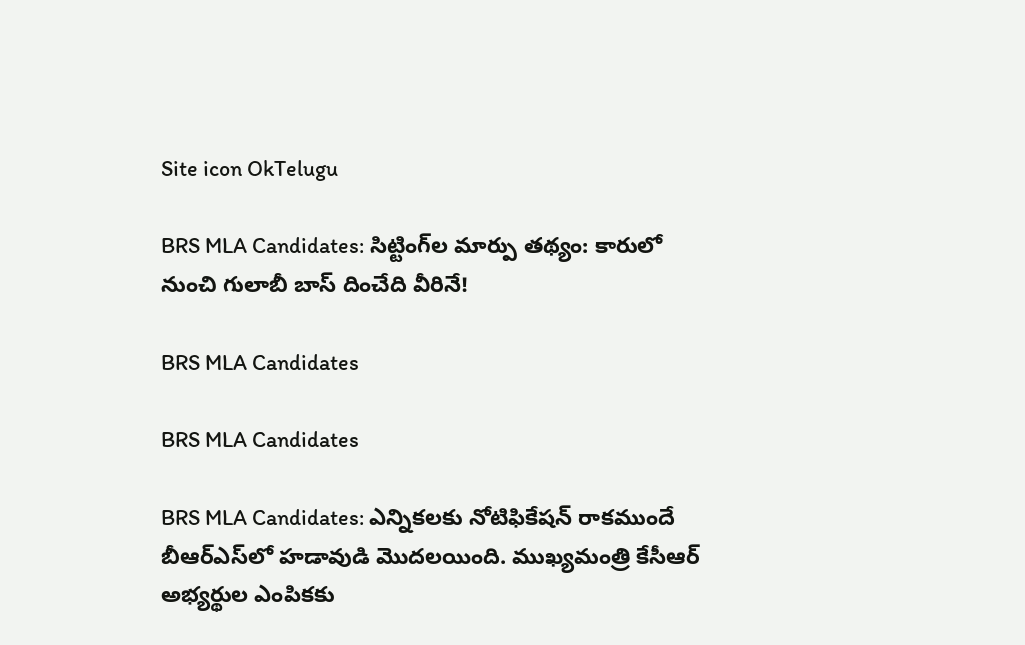Site icon OkTelugu

BRS MLA Candidates: సిట్టింగ్‌ల మార్పు తథ్యం: కారులో నుంచి గులాబీ బాస్‌ దించేది వీరినే!

BRS MLA Candidates

BRS MLA Candidates

BRS MLA Candidates: ఎన్నికలకు నోటిఫికేషన్‌ రాకముందే బీఆర్‌ఎస్‌లో హడావుడి మొదలయింది. ముఖ్యమంత్రి కేసీఆర్‌ అభ్యర్థుల ఎంపికకు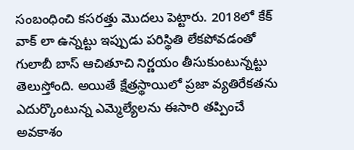సంబంధించి కసరత్తు మొదలు పెట్టారు. 2018లో కేక్‌ వాక్‌ లా ఉన్నట్టు ఇప్పుడు పరిస్థితి లేకపోవడంతో గులాబీ బాస్‌ ఆచితూచి నిర్ణయం తీసుకుంటున్నట్టు తెలుస్తోంది. అయితే క్షేత్రస్థాయిలో ప్రజా వ్యతిరేకతను ఎదుర్కొంటున్న ఎమ్మెల్యేలను ఈసారి తప్పించే అవకాశం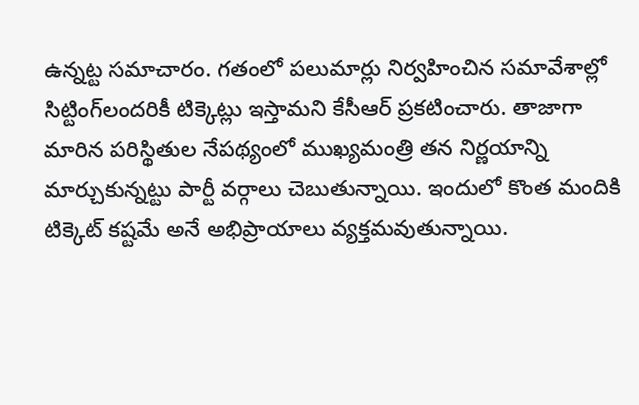ఉన్నట్ట సమాచారం. గతంలో పలుమార్లు నిర్వహించిన సమావేశాల్లో సిట్టింగ్‌లందరికీ టిక్కెట్లు ఇస్తామని కేసీఆర్‌ ప్రకటించారు. తాజాగా మారిన పరిస్థితుల నేపథ్యంలో ముఖ్యమంత్రి తన నిర్ణయాన్ని మార్చుకున్నట్టు పార్టీ వర్గాలు చెబుతున్నాయి. ఇందులో కొంత మందికి టిక్కెట్‌ కష్టమే అనే అభిప్రాయాలు వ్యక్తమవుతున్నాయి.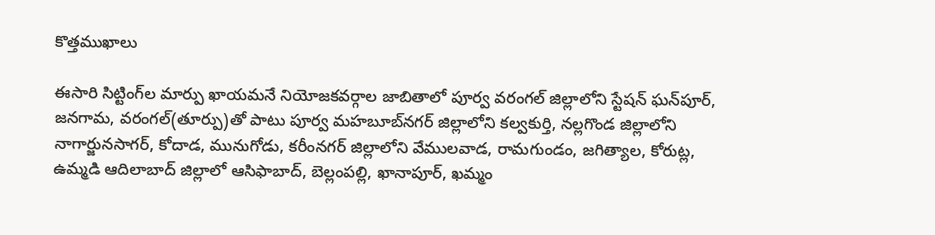కొత్తముఖాలు

ఈసారి సిట్టింగ్‌ల మార్పు ఖాయమనే నియోజకవర్గాల జాబితాలో పూర్వ వరంగల్‌ జిల్లాలోని స్టేషన్‌ ఘన్‌పూర్‌, జనగామ, వరంగల్‌(తూర్పు)తో పాటు పూర్వ మహబూబ్‌నగర్‌ జిల్లాలోని కల్వకుర్తి, నల్లగొండ జిల్లాలోని నాగార్జునసాగర్‌, కోదాడ, మునుగోడు, కరీంనగర్‌ జిల్లాలోని వేములవాడ, రామగుండం, జగిత్యాల, కోరుట్ల, ఉమ్మడి ఆదిలాబాద్‌ జిల్లాలో ఆసిఫాబాద్‌, బెల్లంపల్లి, ఖానాపూర్‌, ఖమ్మం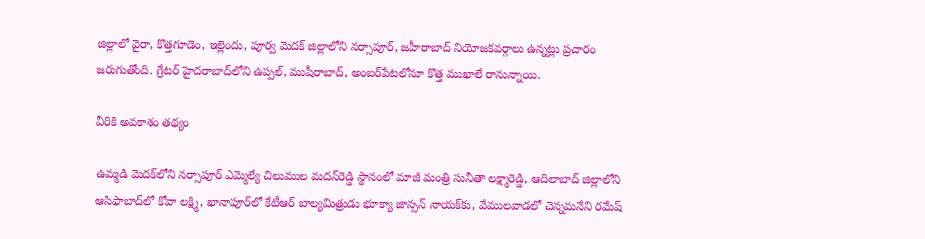జిల్లాలో వైరా, కొత్తగూడెం, ఇల్లెందు, పూర్వ మెదక్‌ జిల్లాలోని నర్సాపూర్‌, జహీరాబాద్‌ నియోజకవర్గాలు ఉన్నట్లు ప్రచారం జరుగుతోంది. గ్రేటర్‌ హైదరాబాద్‌లోని ఉప్పల్‌, ముషీరాబాద్‌, అంబర్‌పేటలోనూ కొత్త ముఖాలే రానున్నాయి.

వీరికి అవకాశం తథ్యం

ఉమ్మడి మెదక్‌లోని నర్సాపూర్‌ ఎమ్మెల్యే చిలుముల మదన్‌రెడ్డి స్థానంలో మాజీ మంత్రి సునీతా లక్ష్మారెడ్డి, ఆదిలాబాద్‌ జిల్లాలోని ఆసిఫాబాద్‌లో కోవా లక్ష్మి, ఖానాపూర్‌లో కేటీఆర్‌ బాల్యమిత్రుడు భూక్యా జాన్సన్‌ నాయక్‌కు, వేములవాడలో చెన్నమనేని రమేష్‌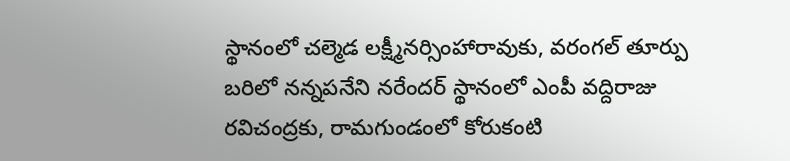స్థానంలో చల్మెడ లక్ష్మీనర్సింహారావుకు, వరంగల్‌ తూర్పు బరిలో నన్నపనేని నరేందర్‌ స్థానంలో ఎంపీ వద్దిరాజు రవిచంద్రకు, రామగుండంలో కోరుకంటి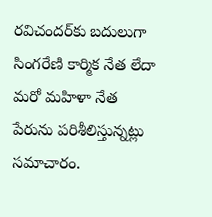రవిచందర్‌కు బదులుగా సింగరేణి కార్మిక నేత లేదా మరో మహిళా నేత పేరును పరిశీలిస్తున్నట్లు సమాచారం.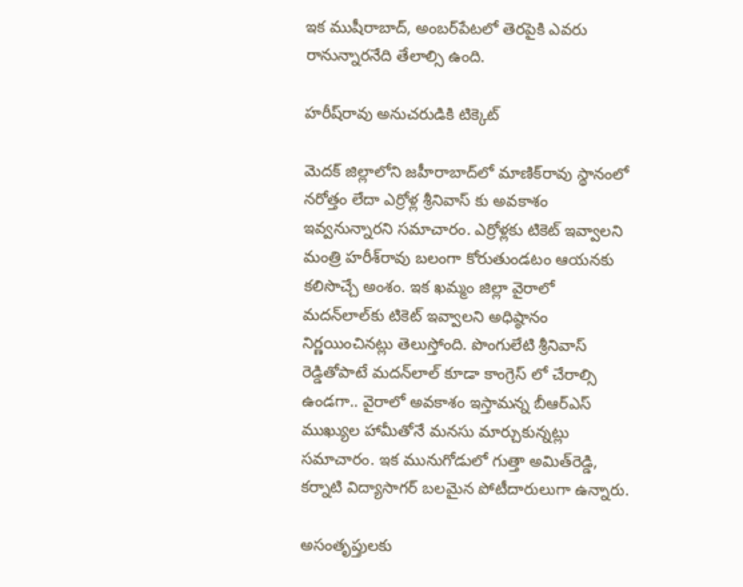ఇక ముషీరాబాద్‌, అంబర్‌పేటలో తెరపైకి ఎవరు రానున్నారనేది తేలాల్సి ఉంది.

హరీష్‌రావు అనుచరుడికి టిక్కెట్‌

మెదక్‌ జిల్లాలోని జహీరాబాద్‌లో మాణిక్‌రావు స్థానంలో నరోత్తం లేదా ఎర్రోళ్ల శ్రీనివాస్ కు అవకాశం ఇవ్వనున్నారని సమాచారం. ఎర్రోళ్లకు టికెట్‌ ఇవ్వాలని మంత్రి హరీశ్‌రావు బలంగా కోరుతుండటం ఆయనకు కలిసొచ్చే అంశం. ఇక ఖమ్మం జిల్లా వైరాలో మదన్‌లాల్‌కు టికెట్‌ ఇవ్వాలని అధిష్ఠానం నిర్ణయించినట్లు తెలుస్తోంది. పొంగులేటి శ్రీనివాస్ రెడ్డితోపాటే మదన్‌లాల్‌ కూడా కాంగ్రెస్ లో చేరాల్సి ఉండగా.. వైరాలో అవకాశం ఇస్తామన్న బీఆర్‌ఎస్‌ ముఖ్యుల హామీతోనే మనసు మార్చుకున్నట్లు సమాచారం. ఇక మునుగోడులో గుత్తా అమిత్‌రెడ్డి, కర్నాటి విద్యాసాగర్‌ బలమైన పోటీదారులుగా ఉన్నారు.

అసంతృప్తులకు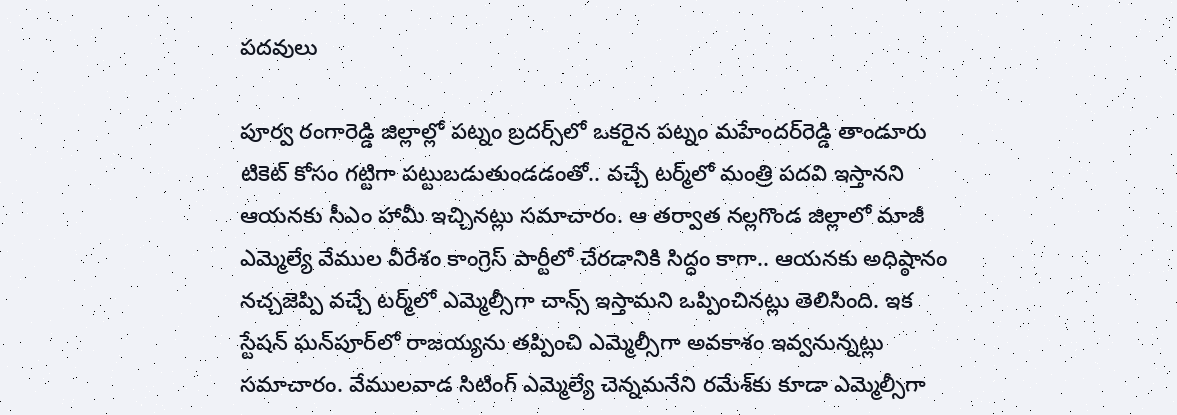పదవులు

పూర్వ రంగారెడ్డి జిల్లాల్లో పట్నం బ్రదర్స్‌లో ఒకరైన పట్నం మహేందర్‌రెడ్డి తాండూరు టికెట్‌ కోసం గట్టిగా పట్టుబడుతుండడంతో.. వచ్చే టర్మ్‌లో మంత్రి పదవి ఇస్తానని ఆయనకు సీఎం హామీ ఇచ్చినట్లు సమాచారం. ఆ తర్వాత నల్లగొండ జిల్లాలో మాజీ ఎమ్మెల్యే వేముల వీరేశం కాంగ్రెస్‌ పార్టీలో చేరడానికి సిద్ధం కాగా.. ఆయనకు అధిష్ఠానం నచ్చజెప్పి వచ్చే టర్మ్‌లో ఎమ్మెల్సీగా చాన్స్‌ ఇస్తామని ఒప్పించినట్లు తెలిసింది. ఇక స్టేషన్‌ ఘన్‌పూర్‌లో రాజయ్యను తప్పించి ఎమ్మెల్సీగా అవకాశం ఇవ్వనున్నట్లు సమాచారం. వేములవాడ సిటింగ్‌ ఎమ్మెల్యే చెన్నమనేని రమేశ్‌కు కూడా ఎమ్మెల్సీగా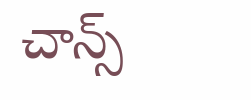చాన్స్‌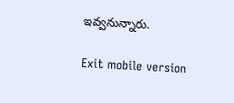ఇవ్వనున్నారు.

Exit mobile version